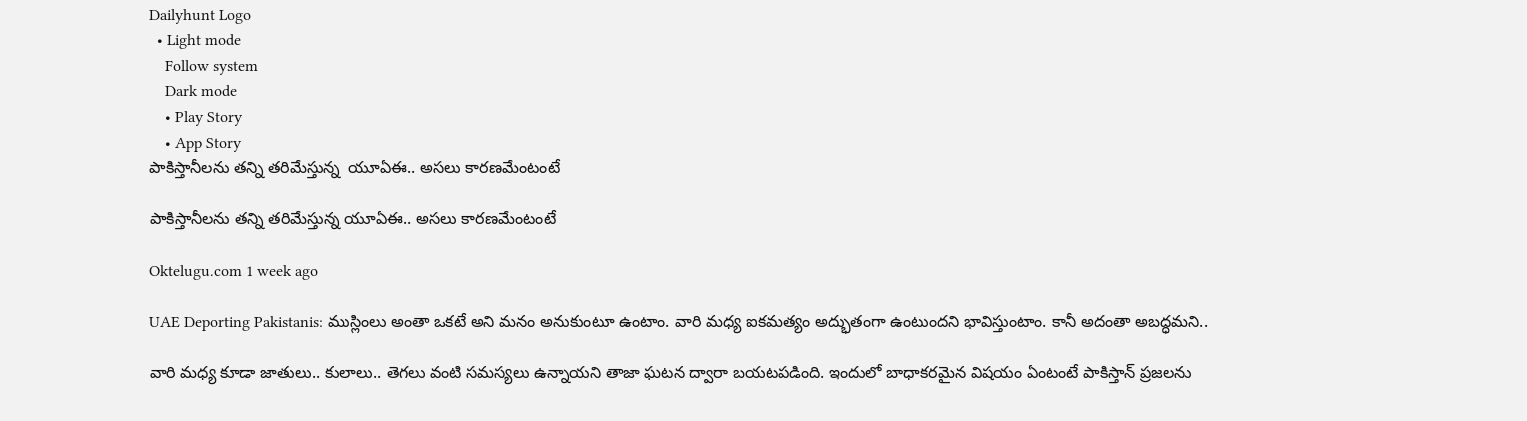Dailyhunt Logo
  • Light mode
    Follow system
    Dark mode
    • Play Story
    • App Story
పాకిస్తానీలను తన్ని తరిమేస్తున్న  యూఏఈ.. అసలు కారణమేంటంటే

పాకిస్తానీలను తన్ని తరిమేస్తున్న యూఏఈ.. అసలు కారణమేంటంటే

Oktelugu.com 1 week ago

UAE Deporting Pakistanis: ముస్లింలు అంతా ఒకటే అని మనం అనుకుంటూ ఉంటాం. వారి మధ్య ఐకమత్యం అద్భుతంగా ఉంటుందని భావిస్తుంటాం. కానీ అదంతా అబద్ధమని..

వారి మధ్య కూడా జాతులు.. కులాలు.. తెగలు వంటి సమస్యలు ఉన్నాయని తాజా ఘటన ద్వారా బయటపడింది. ఇందులో బాధాకరమైన విషయం ఏంటంటే పాకిస్తాన్ ప్రజలను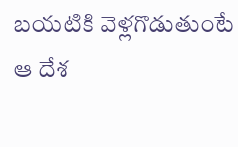బయటికి వెళ్లగొడుతుంటే ఆ దేశ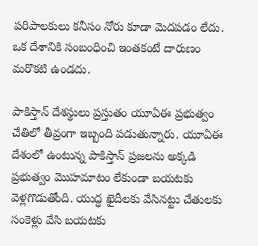పరిపాలకులు కనీసం నోరు కూడా మెదపడం లేదు. ఒక దేశానికి సంబంధించి ఇంతకంటే దారుణం మరొకటి ఉండదు.

పాకిస్తాన్ దేశస్థులు ప్రస్తుతం యూఏఈ ప్రభుత్వం చేతిలో తీవ్రంగా ఇబ్బంది పడుతున్నారు. యూఏఈ దేశంలో ఉంటున్న పాకిస్తాన్ ప్రజలను అక్కడి ప్రభుత్వం మొహమాటం లేకుండా బయటకు వెళ్లగొడుతోంది. యుద్ధ ఖైదీలకు వేసినట్టు చేతులకు సంకెళ్లు వేసి బయటకు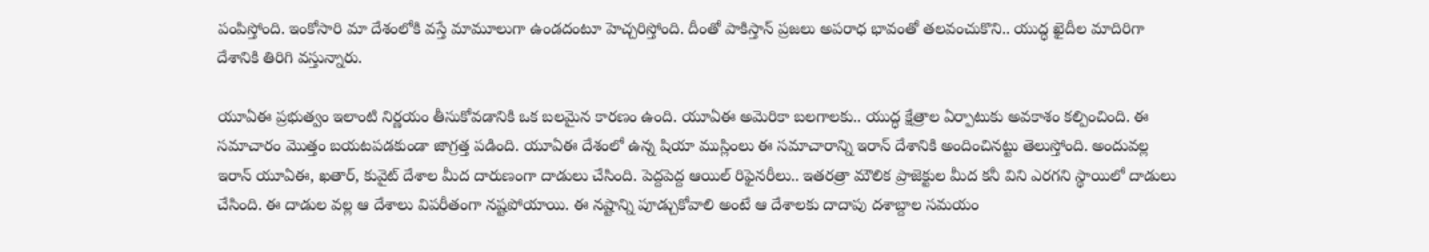పంపిస్తోంది. ఇంకోసారి మా దేశంలోకి వస్తే మామూలుగా ఉండదంటూ హెచ్చరిస్తోంది. దీంతో పాకిస్తాన్ ప్రజలు అపరాధ భావంతో తలవంచుకొని.. యుద్ధ ఖైదీల మాదిరిగా దేశానికి తిరిగి వస్తున్నారు.

యూఏఈ ప్రభుత్వం ఇలాంటి నిర్ణయం తీసుకోవడానికి ఒక బలమైన కారణం ఉంది. యూఏఈ అమెరికా బలగాలకు.. యుద్ధ క్షేత్రాల ఏర్పాటుకు అవకాశం కల్పించింది. ఈ సమాచారం మొత్తం బయటపడకుండా జాగ్రత్త పడింది. యూఏఈ దేశంలో ఉన్న షియా ముస్లింలు ఈ సమాచారాన్ని ఇరాన్ దేశానికి అందించినట్టు తెలుస్తోంది. అందువల్ల ఇరాన్ యూఏఈ, ఖతార్, కువైట్ దేశాల మీద దారుణంగా దాడులు చేసింది. పెద్దపెద్ద ఆయిల్ రిఫైనరీలు.. ఇతరత్రా మౌలిక ప్రాజెక్టుల మీద కనీ విని ఎరగని స్థాయిలో దాడులు చేసింది. ఈ దాడుల వల్ల ఆ దేశాలు విపరీతంగా నష్టపోయాయి. ఈ నష్టాన్ని పూడ్చుకోవాలి అంటే ఆ దేశాలకు దాదాపు దశాబ్దాల సమయం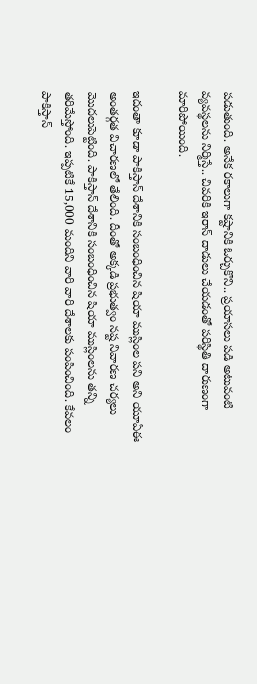పడుతుంది. అనేక రకాలుగా కష్టానికి ఓర్చుకొని.. ప్రయాసలు పడి అటువంటి వ్యవస్థలను నిర్మిస్తే.. చివరికి ఇరాన్ దాడులు చేయడంతో పరిస్థితి దారుణంగా మారిపోయింది.

ఇదంతా కూడా పాకిస్తాన్ దేశానికి సంబంధించిన షియా ముస్లింల పని అని యూఏఈ అంతర్గత విచారణలో తేలింది. దీంతో అక్కడి ప్రభుత్వం నష్ట నివారణ చర్యలు మొదలుపెట్టింది. పాకిస్తాన్ దేశానికి సంబంధించిన షియా ముస్లింలను తన్ని తరిమేస్తోంది. ఇప్పటికే 15,000 మందిని వారి వారి దేశాలకు పంపించింది. కేవలం పాకిస్తాన్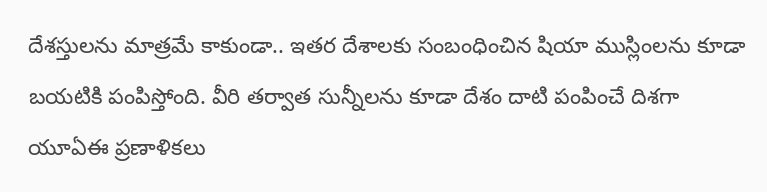దేశస్తులను మాత్రమే కాకుండా.. ఇతర దేశాలకు సంబంధించిన షియా ముస్లింలను కూడా బయటికి పంపిస్తోంది. వీరి తర్వాత సున్నీలను కూడా దేశం దాటి పంపించే దిశగా యూఏఈ ప్రణాళికలు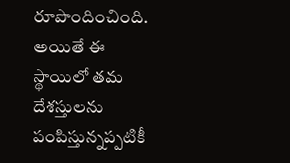రూపొందించింది. అయితే ఈ స్థాయిలో తమ దేశస్తులను పంపిస్తున్నప్పటికీ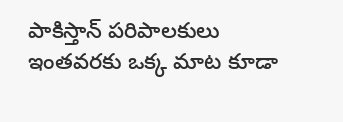పాకిస్తాన్ పరిపాలకులు ఇంతవరకు ఒక్క మాట కూడా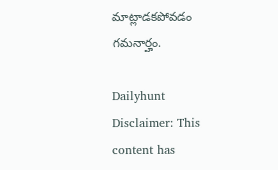మాట్లాడకపోవడం గమనార్హం.

Dailyhunt
Disclaimer: This content has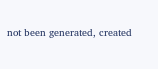not been generated, created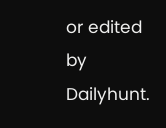or edited by Dailyhunt.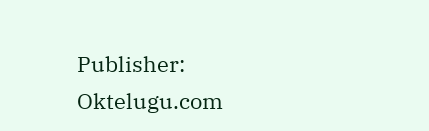Publisher: Oktelugu.com